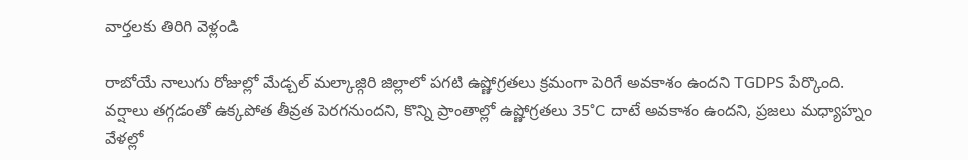వార్తలకు తిరిగి వెళ్లండి

రాబోయే నాలుగు రోజుల్లో మేడ్చల్ మల్కాజ్గిరి జిల్లాలో పగటి ఉష్ణోగ్రతలు క్రమంగా పెరిగే అవకాశం ఉందని TGDPS పేర్కొంది.
వర్షాలు తగ్గడంతో ఉక్కపోత తీవ్రత పెరగనుందని, కొన్ని ప్రాంతాల్లో ఉష్ణోగ్రతలు 35°C దాటే అవకాశం ఉందని, ప్రజలు మధ్యాహ్నం వేళల్లో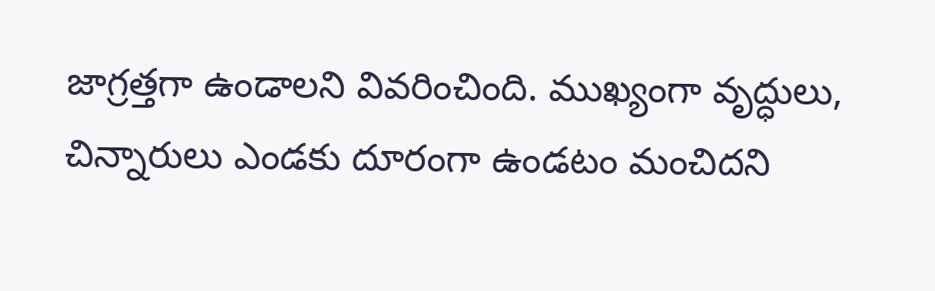జాగ్రత్తగా ఉండాలని వివరించింది. ముఖ్యంగా వృద్ధులు, చిన్నారులు ఎండకు దూరంగా ఉండటం మంచిదని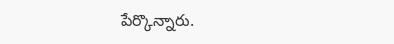పేర్కొన్నారు.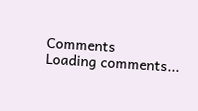Comments
Loading comments...